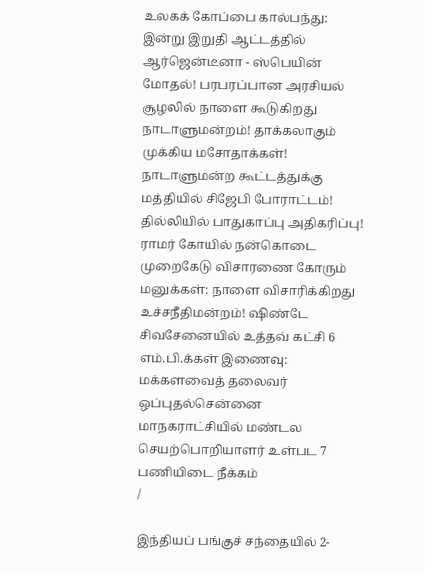உலகக் கோப்பை கால்பந்து: இன்று இறுதி ஆட்டத்தில் ஆர்ஜென்டீனா - ஸ்பெயின் மோதல்! பரபரப்பான அரசியல் சூழலில் நாளை கூடுகிறது நாடாளுமன்றம்! தாக்கலாகும் முக்கிய மசோதாக்கள்! நாடாளுமன்ற கூட்டத்துக்கு மத்தியில் சிஜேபி போராட்டம்! தில்லியில் பாதுகாப்பு அதிகரிப்பு! ராமர் கோயில் நன்கொடை முறைகேடு விசாரணை கோரும் மனுக்கள்: நாளை விசாரிக்கிறது உச்சநீதிமன்றம்! ஷிண்டே சிவசேனையில் உத்தவ் கட்சி 6 எம்.பி.க்கள் இணைவு: மக்களவைத் தலைவர் ஒப்புதல்சென்னை மாநகராட்சியில் மண்டல செயற்பொறியாளர் உள்பட 7 பணியிடை நீக்கம்
/

இந்தியப் பங்குச் சந்தையில் 2-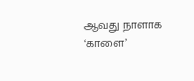ஆவது நாளாக ‘காளை’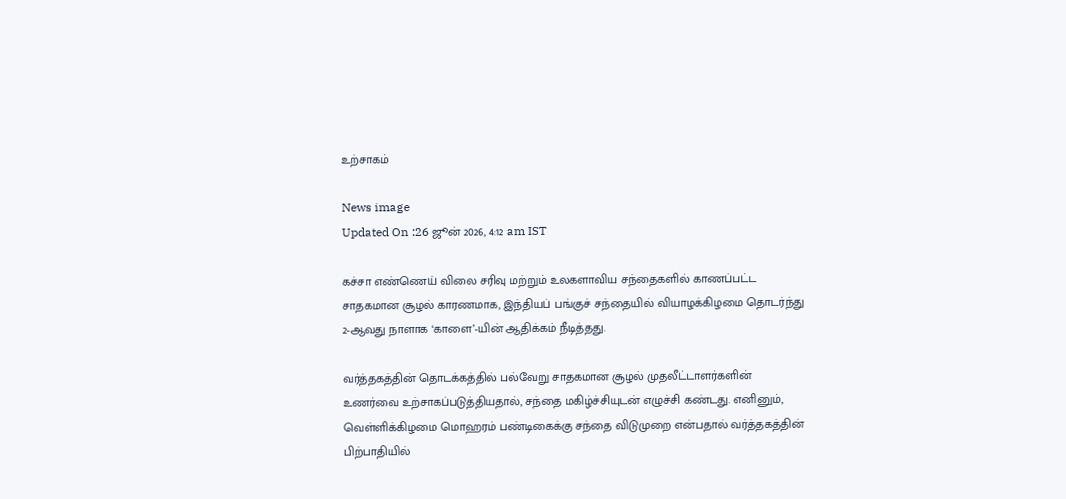உற்சாகம்

News image
Updated On :26 ஜூன் 2026, 4:12 am IST

கச்சா எண்ணெய் விலை சரிவு மற்றும் உலகளாவிய சந்தைகளில் காணப்பட்ட சாதகமான சூழல் காரணமாக, இந்தியப் பங்குச் சந்தையில் வியாழக்கிழமை தொடர்ந்து 2-ஆவது நாளாக ‘காளை’-யின் ஆதிக்கம் நீடித்தது.

வர்த்தகத்தின் தொடக்கத்தில் பல்வேறு சாதகமான சூழல் முதலீட்டாளர்களின் உணர்வை உற்சாகப்படுத்தியதால், சந்தை மகிழ்ச்சியுடன் எழுச்சி கண்டது. எனினும், வெள்ளிக்கிழமை மொஹரம் பண்டிகைக்கு சந்தை விடுமுறை என்பதால் வர்த்தகத்தின் பிற்பாதியில்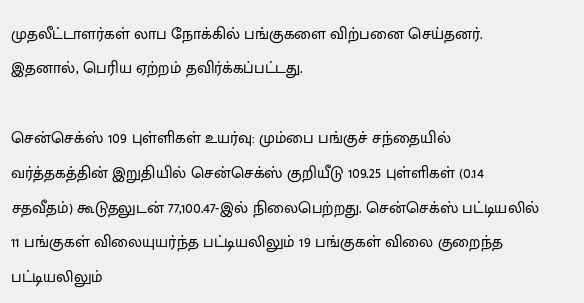முதலீட்டாளர்கள் லாப நோக்கில் பங்குகளை விற்பனை செய்தனர். இதனால், பெரிய ஏற்றம் தவிர்க்கப்பட்டது.

சென்செக்ஸ் 109 புள்ளிகள் உயர்வு: மும்பை பங்குச் சந்தையில் வர்த்தகத்தின் இறுதியில் சென்செக்ஸ் குறியீடு 109.25 புள்ளிகள் (0.14 சதவீதம்) கூடுதலுடன் 77,100.47-இல் நிலைபெற்றது. சென்செக்ஸ் பட்டியலில் 11 பங்குகள் விலையுயர்ந்த பட்டியலிலும் 19 பங்குகள் விலை குறைந்த பட்டியலிலும்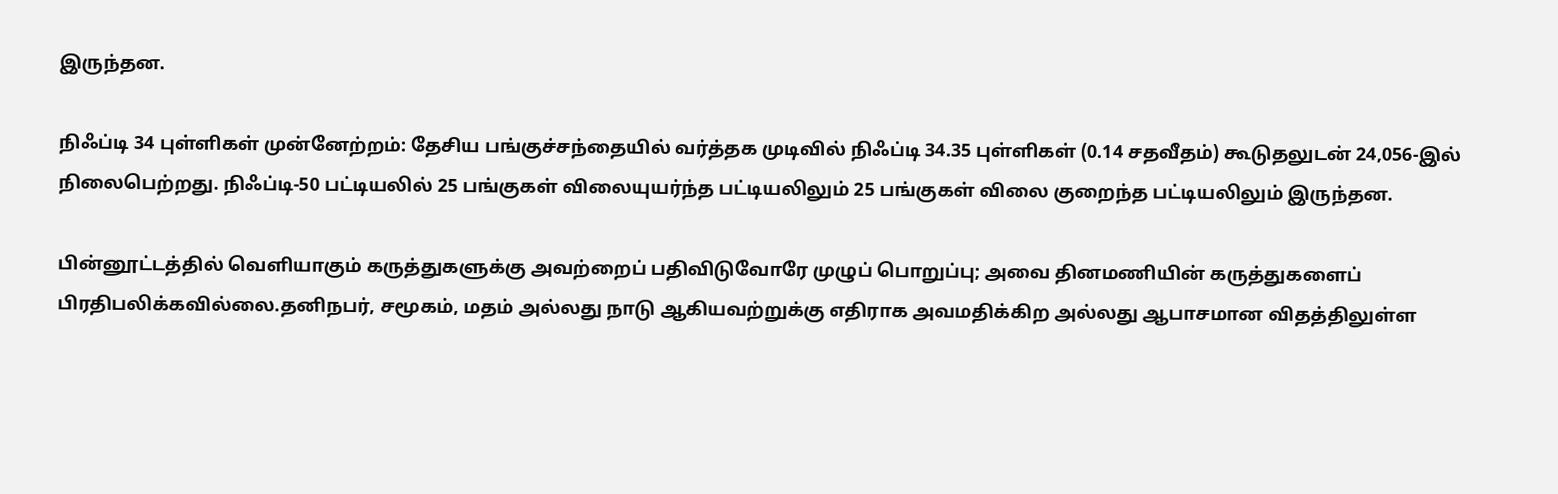இருந்தன.

நிஃப்டி 34 புள்ளிகள் முன்னேற்றம்: தேசிய பங்குச்சந்தையில் வர்த்தக முடிவில் நிஃப்டி 34.35 புள்ளிகள் (0.14 சதவீதம்) கூடுதலுடன் 24,056-இல் நிலைபெற்றது. நிஃப்டி-50 பட்டியலில் 25 பங்குகள் விலையுயர்ந்த பட்டியலிலும் 25 பங்குகள் விலை குறைந்த பட்டியலிலும் இருந்தன.

பின்னூட்டத்தில் வெளியாகும் கருத்துகளுக்கு அவற்றைப் பதிவிடுவோரே முழுப் பொறுப்பு; அவை தினமணியின் கருத்துகளைப் பிரதிபலிக்கவில்லை.தனிநபர், சமூகம், மதம் அல்லது நாடு ஆகியவற்றுக்கு எதிராக அவமதிக்கிற அல்லது ஆபாசமான விதத்திலுள்ள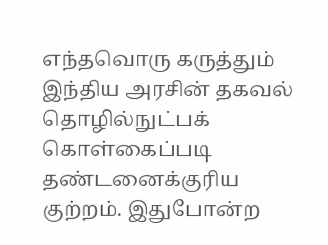எந்தவொரு கருத்தும் இந்திய அரசின் தகவல் தொழில்நுட்பக் கொள்கைப்படி தண்டனைக்குரிய குற்றம். இதுபோன்ற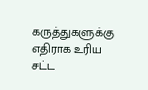கருத்துகளுக்கு எதிராக உரிய சட்ட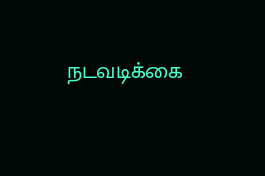நடவடிக்கை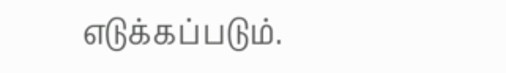எடுக்கப்படும்.